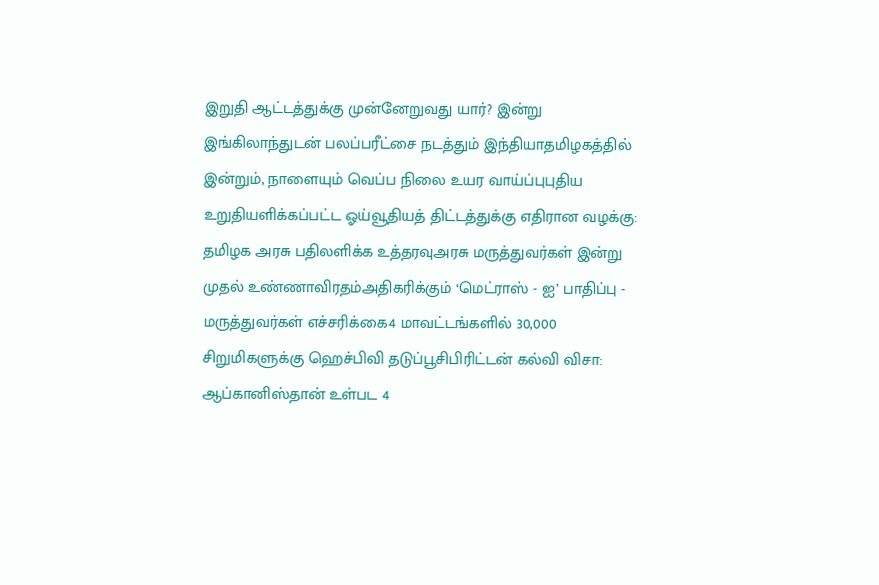இறுதி ஆட்டத்துக்கு முன்னேறுவது யார்? இன்று இங்கிலாந்துடன் பலப்பரீட்சை நடத்தும் இந்தியாதமிழகத்தில் இன்றும், நாளையும் வெப்ப நிலை உயர வாய்ப்புபுதிய உறுதியளிக்கப்பட்ட ஓய்வூதியத் திட்டத்துக்கு எதிரான வழக்கு: தமிழக அரசு பதிலளிக்க உத்தரவுஅரசு மருத்துவர்கள் இன்று முதல் உண்ணாவிரதம்அதிகரிக்கும் ‘மெட்ராஸ் - ஐ’ பாதிப்பு - மருத்துவர்கள் எச்சரிக்கை4 மாவட்டங்களில் 30,000 சிறுமிகளுக்கு ஹெச்பிவி தடுப்பூசிபிரிட்டன் கல்வி விசா: ஆப்கானிஸ்தான் உள்பட 4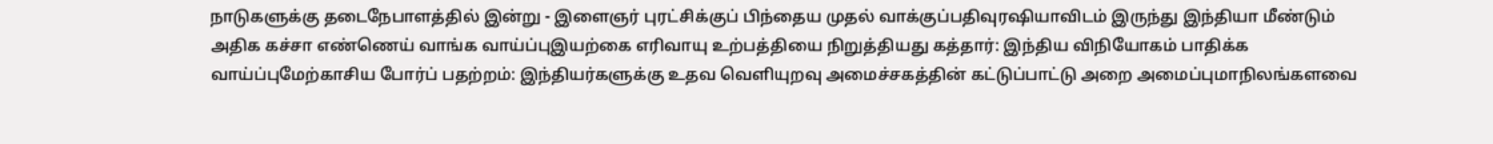நாடுகளுக்கு தடைநேபாளத்தில் இன்று - இளைஞர் புரட்சிக்குப் பிந்தைய முதல் வாக்குப்பதிவுரஷியாவிடம் இருந்து இந்தியா மீண்டும் அதிக கச்சா எண்ணெய் வாங்க வாய்ப்புஇயற்கை எரிவாயு உற்பத்தியை நிறுத்தியது கத்தார்: இந்திய விநியோகம் பாதிக்க வாய்ப்புமேற்காசிய போர்ப் பதற்றம்: இந்தியர்களுக்கு உதவ வெளியுறவு அமைச்சகத்தின் கட்டுப்பாட்டு அறை அமைப்புமாநிலங்களவை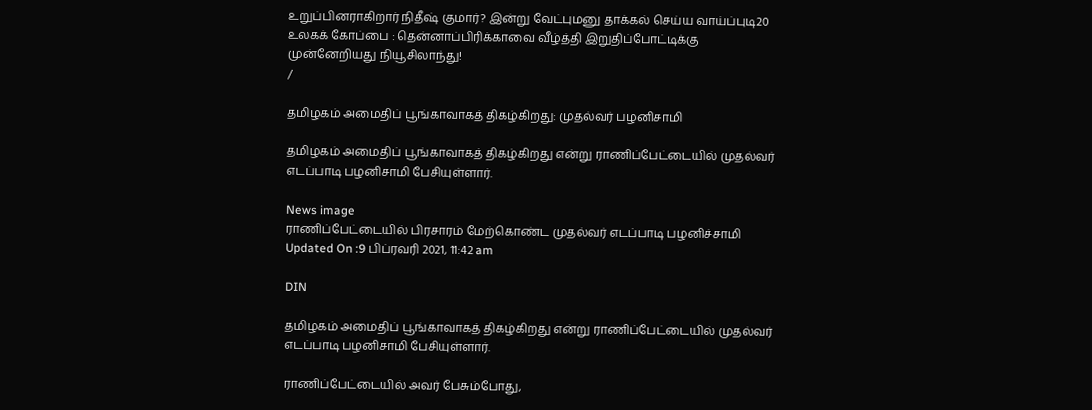உறுப்பினராகிறார் நிதீஷ் குமார்? இன்று வேட்புமனு தாக்கல் செய்ய வாய்ப்புடி20 உலகக் கோப்பை : தென்னாப்பிரிக்காவை வீழ்த்தி இறுதிப்போட்டிக்கு முன்னேறியது நியூசிலாந்து!
/

தமிழகம் அமைதிப் பூங்காவாகத் திகழ்கிறது: முதல்வர் பழனிசாமி

தமிழகம் அமைதிப் பூங்காவாகத் திகழ்கிறது என்று ராணிப்பேட்டையில் முதல்வர் எடப்பாடி பழனிசாமி பேசியுள்ளார்.

News image
ராணிப்பேட்டையில் பிரசாரம் மேற்கொண்ட முதல்வர் எடப்பாடி பழனிச்சாமி
Updated On :9 பிப்ரவரி 2021, 11:42 am

DIN

தமிழகம் அமைதிப் பூங்காவாகத் திகழ்கிறது என்று ராணிப்பேட்டையில் முதல்வர் எடப்பாடி பழனிசாமி பேசியுள்ளார்.

ராணிப்பேட்டையில் அவர் பேசும்போது,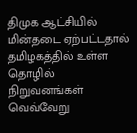திமுக ஆட்சியில் மின்தடை ஏற்பட்டதால் தமிழகத்தில் உள்ள தொழில் நிறுவனங்கள் வெவ்வேறு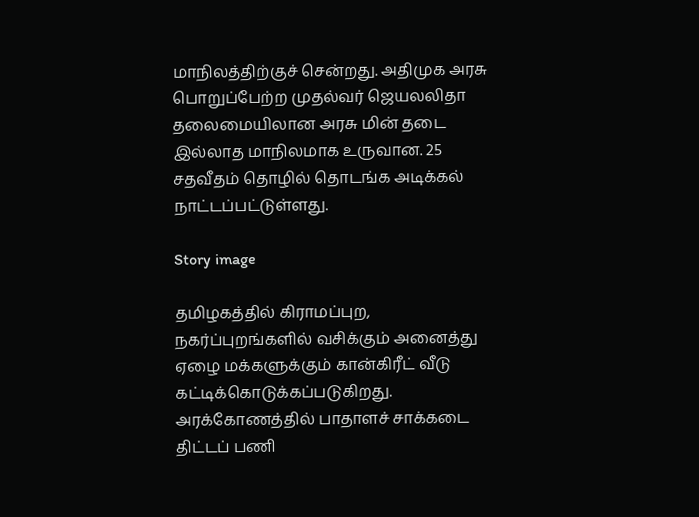மாநிலத்திற்குச் சென்றது. அதிமுக அரசு பொறுப்பேற்ற முதல்வர் ஜெயலலிதா தலைமையிலான அரசு மின் தடை இல்லாத மாநிலமாக உருவான. 25 சதவீதம் தொழில் தொடங்க அடிக்கல் நாட்டப்பட்டுள்ளது.

Story image

தமிழகத்தில் கிராமப்புற, நகர்ப்புறங்களில் வசிக்கும் அனைத்து ஏழை மக்களுக்கும் கான்கிரீட் வீடு கட்டிக்கொடுக்கப்படுகிறது. அரக்கோணத்தில் பாதாளச் சாக்கடை திட்டப் பணி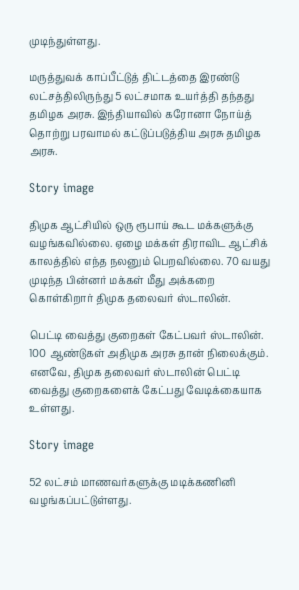முடிந்துள்ளது.

மருத்துவக் காப்பீட்டுத் திட்டத்தை இரண்டு லட்சத்திலிருந்து 5 லட்சமாக உயர்த்தி தந்தது தமிழக அரசு. இந்தியாவில் கரோனா நோய்த் தொற்று பரவாமல் கட்டுப்படுத்திய அரசு தமிழக அரசு.

Story image

திமுக ஆட்சியில் ஒரு ரூபாய் கூட மக்களுக்கு வழங்கவில்லை. ஏழை மக்கள் திராவிட ஆட்சிக் காலத்தில் எந்த நலனும் பெறவில்லை. 70 வயது முடிந்த பின்னர் மக்கள் மீது அக்கறை கொள்கிறார் திமுக தலைவர் ஸ்டாலின்.

பெட்டி வைத்து குறைகள் கேட்பவர் ஸ்டாலின். 100 ஆண்டுகள் அதிமுக அரசு தான் நிலைக்கும். எனவே, திமுக தலைவர் ஸ்டாலின் பெட்டி வைத்து குறைகளைக் கேட்பது வேடிக்கையாக உள்ளது.

Story image

52 லட்சம் மாணவர்களுக்கு மடிக்கணினி வழங்கப்பட்டுள்ளது.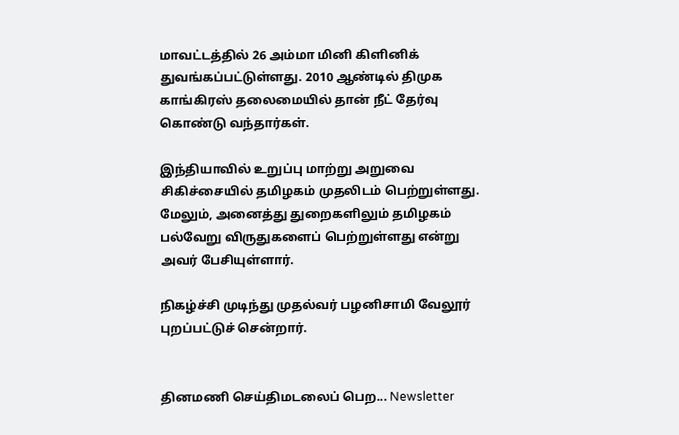மாவட்டத்தில் 26 அம்மா மினி கிளினிக் துவங்கப்பட்டுள்ளது. 2010 ஆண்டில் திமுக காங்கிரஸ் தலைமையில் தான் நீட் தேர்வு கொண்டு வந்தார்கள்.

இந்தியாவில் உறுப்பு மாற்று அறுவை சிகிச்சையில் தமிழகம் முதலிடம் பெற்றுள்ளது. மேலும், அனைத்து துறைகளிலும் தமிழகம் பல்வேறு விருதுகளைப் பெற்றுள்ளது என்று அவர் பேசியுள்ளார்.

நிகழ்ச்சி முடிந்து முதல்வர் பழனிசாமி வேலூர் புறப்பட்டுச் சென்றார்.


தினமணி செய்திமடலைப் பெற... Newsletter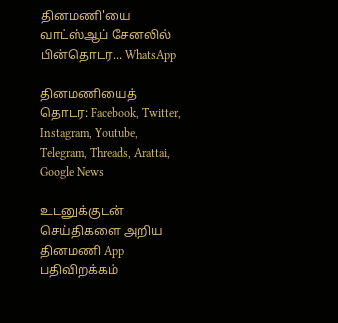தினமணி'யை வாட்ஸ்ஆப் சேனலில் பின்தொடர... WhatsApp

தினமணியைத் தொடர: Facebook, Twitter, Instagram, Youtube, Telegram, Threads, Arattai, Google News

உடனுக்குடன் செய்திகளை அறிய தினமணி App பதிவிறக்கம்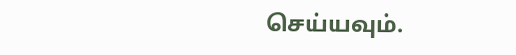செய்யவும்.